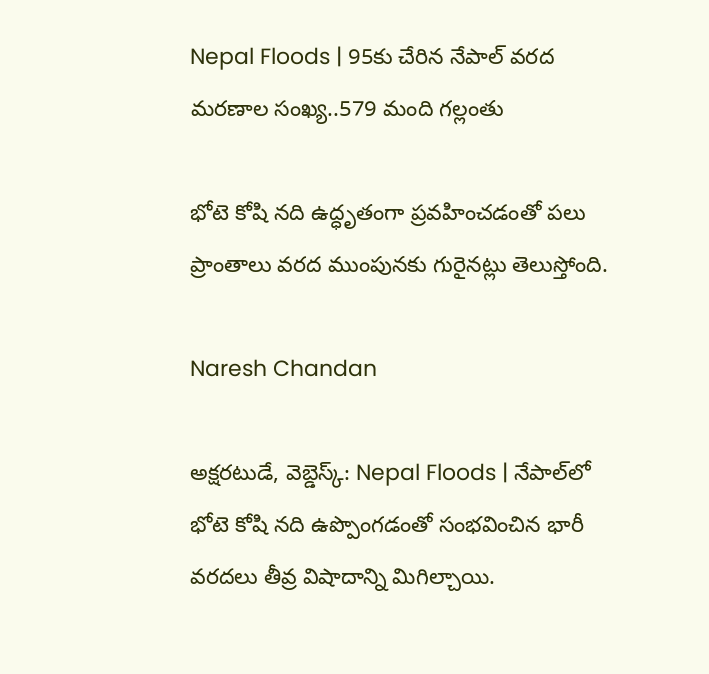Nepal Floods | 95కు చేరిన నేపాల్ వరద మరణాల సంఖ్య..579 మంది గల్లంతు

భోటె కోషి నది ఉద్ధృతంగా ప్రవహించడంతో పలు ప్రాంతాలు వరద ముంపునకు గురైనట్లు తెలుస్తోంది.

Naresh Chandan

అక్షరటుడే, వెబ్డెస్క్: Nepal Floods | నేపాల్‌లో భోటె కోషి నది ఉప్పొంగడంతో సంభవించిన భారీ వరదలు తీవ్ర విషాదాన్ని మిగిల్చాయి.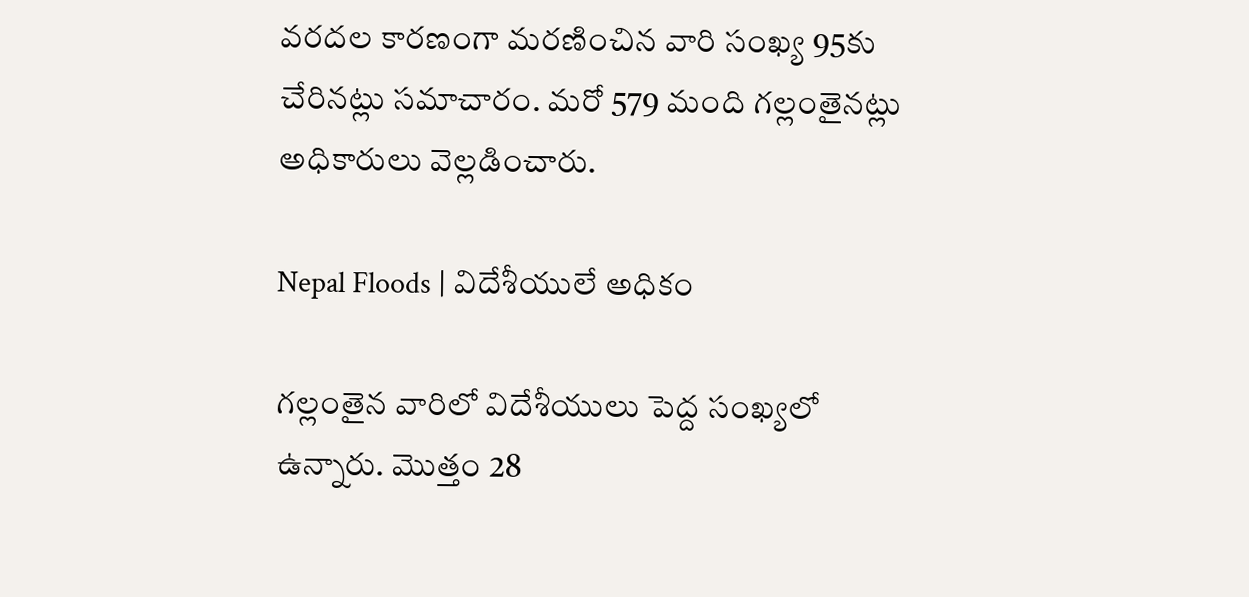వరదల కారణంగా మరణించిన వారి సంఖ్య 95కు చేరినట్లు సమాచారం. మరో 579 మంది గల్లంతైనట్లు అధికారులు వెల్లడించారు.

Nepal Floods | విదేశీయులే అధికం

గల్లంతైన వారిలో విదేశీయులు పెద్ద సంఖ్యలో ఉన్నారు. మొత్తం 28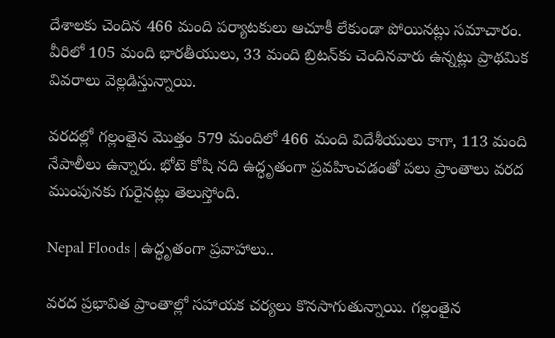దేశాలకు చెందిన 466 మంది పర్యాటకులు ఆచూకీ లేకుండా పోయినట్లు సమాచారం. వీరిలో 105 మంది భారతీయులు, 33 మంది బ్రిటన్‌కు చెందినవారు ఉన్నట్లు ప్రాథమిక వివరాలు వెల్లడిస్తున్నాయి.

వరదల్లో గల్లంతైన మొత్తం 579 మందిలో 466 మంది విదేశీయులు కాగా, 113 మంది నేపాలీలు ఉన్నారు. భోటె కోషి నది ఉద్ధృతంగా ప్రవహించడంతో పలు ప్రాంతాలు వరద ముంపునకు గురైనట్లు తెలుస్తోంది.

Nepal Floods | ఉద్ధృతంగా ప్రవాహాలు..

వరద ప్రభావిత ప్రాంతాల్లో సహాయక చర్యలు కొనసాగుతున్నాయి. గల్లంతైన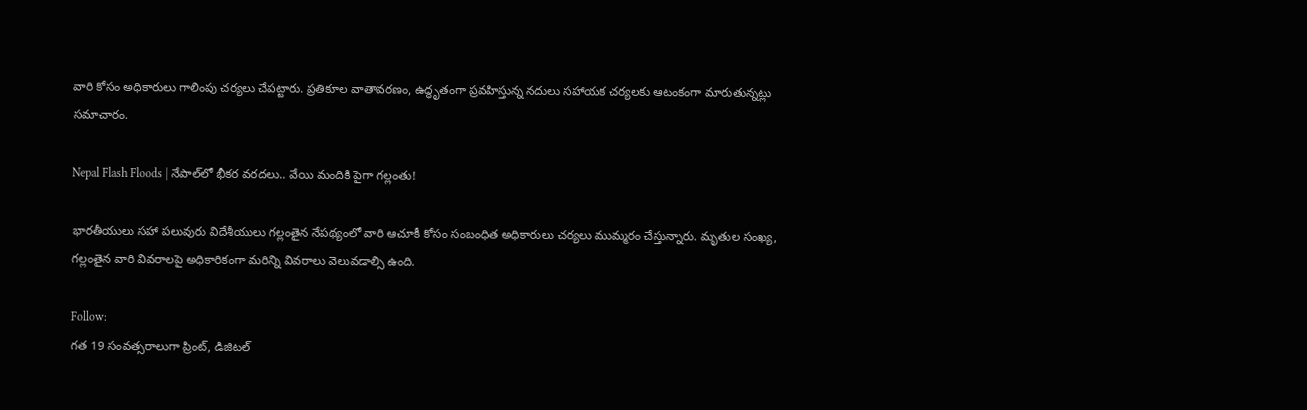వారి కోసం అధికారులు గాలింపు చర్యలు చేపట్టారు. ప్రతికూల వాతావరణం, ఉద్ధృతంగా ప్రవహిస్తున్న నదులు సహాయక చర్యలకు ఆటంకంగా మారుతున్నట్లు సమాచారం.

Nepal Flash Floods | నేపాల్‌లో భీకర వరదలు.. వేయి మందికి పైగా గల్లంతు!

భారతీయులు సహా పలువురు విదేశీయులు గల్లంతైన నేపథ్యంలో వారి ఆచూకీ కోసం సంబంధిత అధికారులు చర్యలు ముమ్మరం చేస్తున్నారు. మృతుల సంఖ్య, గల్లంతైన వారి వివరాలపై అధికారికంగా మరిన్ని వివరాలు వెలువడాల్సి ఉంది.

Follow:
గత 19 సంవత్సరాలుగా ప్రింట్, డిజిటల్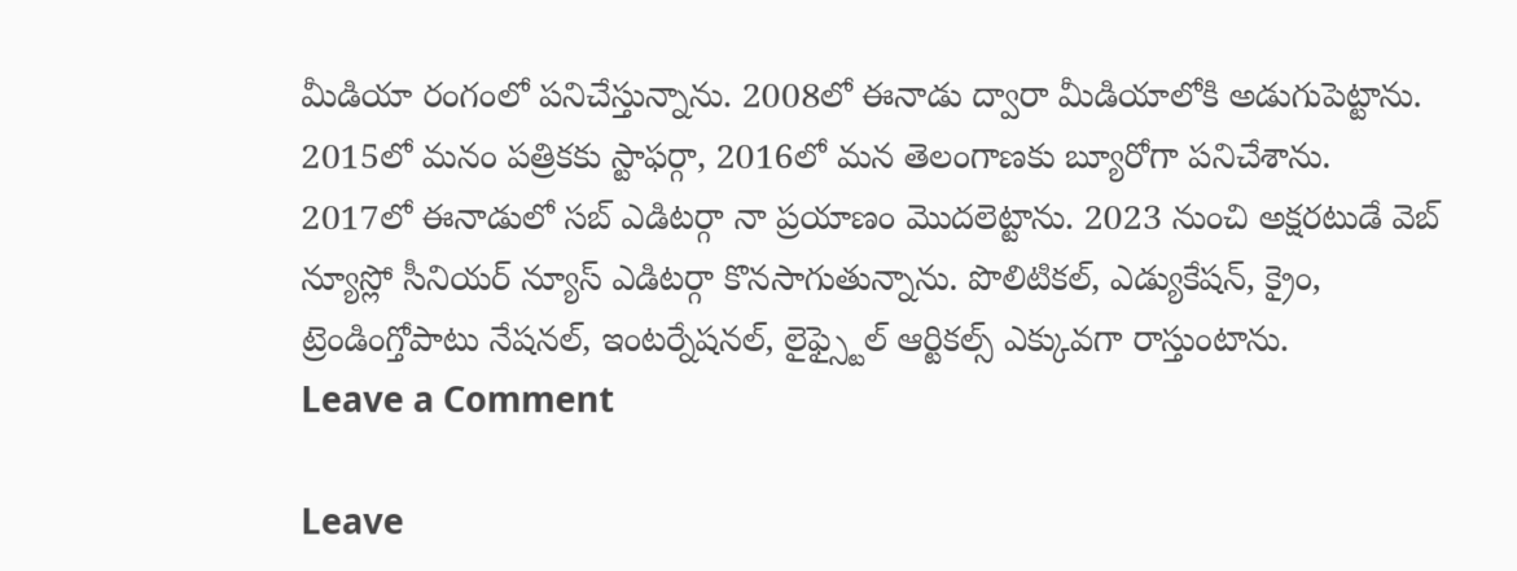మీడియా రంగంలో పనిచేస్తున్నాను. 2008లో ఈనాడు ద్వారా మీడియాలోకి అడుగుపెట్టాను. 2015లో మనం పత్రికకు స్టాఫర్గా, 2016లో మన తెలంగాణకు బ్యూరోగా పనిచేశాను. 2017లో ఈనాడులో సబ్ ఎడిటర్గా నా ప్రయాణం మొదలెట్టాను. 2023 నుంచి అక్షరటుడే వెబ్ న్యూస్లో సీనియర్ న్యూస్ ఎడిటర్గా కొనసాగుతున్నాను. పొలిటికల్, ఎడ్యుకేషన్, క్రైం, ట్రెండింగ్తోపాటు నేషనల్, ఇంటర్నేషనల్, లైఫ్స్టైల్ ఆర్టికల్స్ ఎక్కువగా రాస్తుంటాను.
Leave a Comment

Leave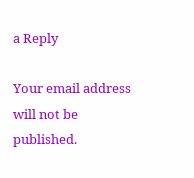a Reply

Your email address will not be published.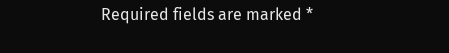Required fields are marked *